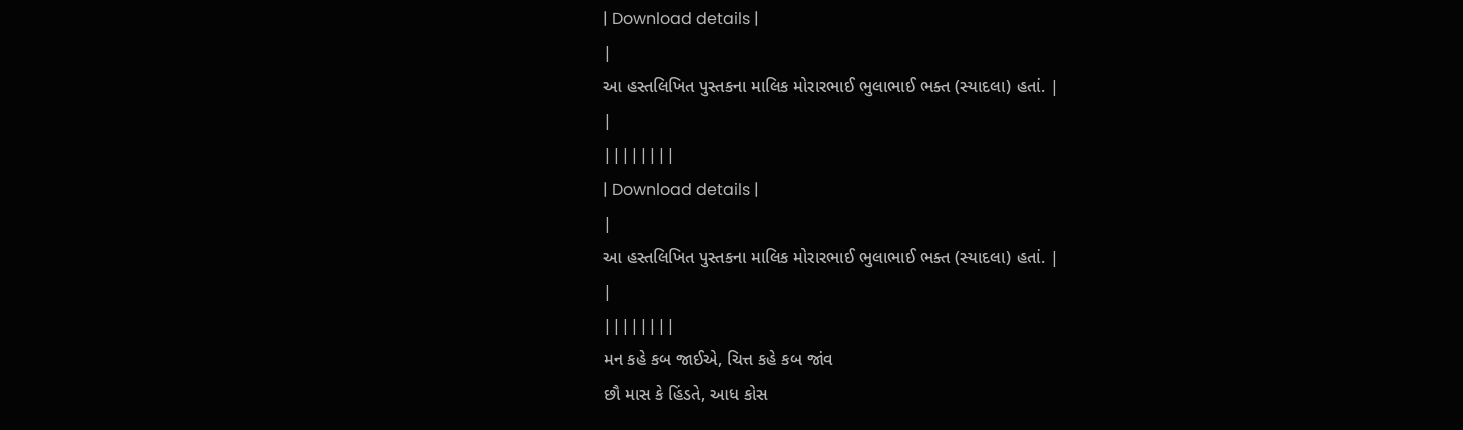| Download details |
|
આ હસ્તલિખિત પુસ્તકના માલિક મોરારભાઈ ભુલાભાઈ ભક્ત (સ્યાદલા) હતાં. |
|
||||||||
| Download details |
|
આ હસ્તલિખિત પુસ્તકના માલિક મોરારભાઈ ભુલાભાઈ ભક્ત (સ્યાદલા) હતાં. |
|
||||||||
મન કહે કબ જાઈએ, ચિત્ત કહે કબ જાંવ
છૌ માસ કે હિંડતે, આધ કોસ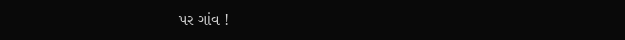પર ગાંવ !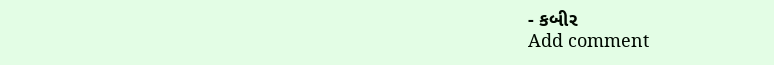- કબીર
Add comment